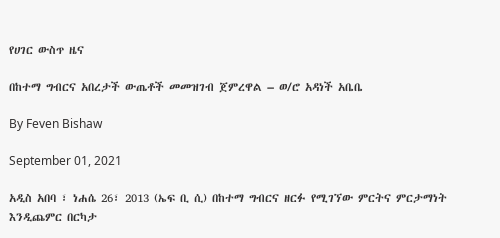የሀገር ውስጥ ዜና

በከተማ ግብርና አበረታች ውጤቶች መመዝገብ ጀምረዋል – ወ/ሮ አዳነች አቤቤ

By Feven Bishaw

September 01, 2021

አዲስ አበባ ፣ ነሐሴ 26፣ 2013 (ኤፍ ቢ ሲ) በከተማ ግብርና ዘርፉ የሚገኘው ምርትና ምርታማነት እንዲጨምር በርካታ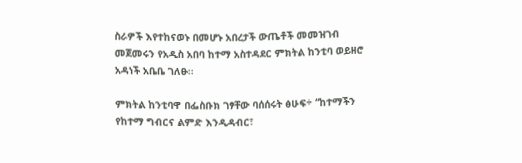ስራዎች እየተከናወኑ በመሆኑ አበረታች ውጤቶች መመዝገብ መጀመሩን የአዲስ አበባ ከተማ አስተዳደር ምክትል ከንቲባ ወይዘሮ አዳነች አቤቤ ገለፁ፡፡

ምክትል ከንቲባዋ በፌስቡክ ገፃቸው ባሰሰሩት ፅሁፍ÷ “ከተማችን የከተማ ግብርና ልምድ እንዲዳብር፣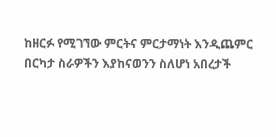ከዘርፉ የሚገኘው ምርትና ምርታማነት እንዲጨምር በርካታ ስራዎችን እያከናወንን ስለሆነ አበረታች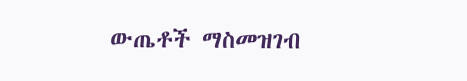ውጤቶች ማስመዝገብ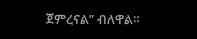ጀምረናል” ብለዋል።